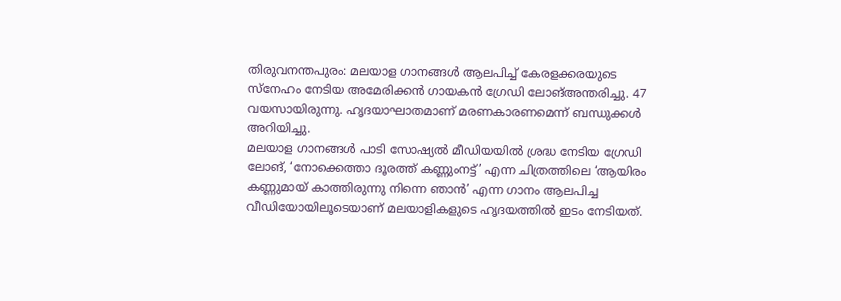തിരുവനന്തപുരം: മലയാള ഗാനങ്ങൾ ആലപിച്ച് കേരളക്കരയുടെ സ്നേഹം നേടിയ അമേരിക്കൻ ഗായകൻ ഗ്രേഡി ലോങ്അന്തരിച്ചു. 47 വയസായിരുന്നു. ഹൃദയാഘാതമാണ് മരണകാരണമെന്ന് ബന്ധുക്കൾ അറിയിച്ചു.
മലയാള ഗാനങ്ങൾ പാടി സോഷ്യൽ മീഡിയയിൽ ശ്രദ്ധ നേടിയ ഗ്രേഡി ലോങ്, ‘നോക്കെത്താ ദൂരത്ത് കണ്ണുംനട്ട്’ എന്ന ചിത്രത്തിലെ ‘ആയിരം കണ്ണുമായ് കാത്തിരുന്നു നിന്നെ ഞാൻ’ എന്ന ഗാനം ആലപിച്ച വീഡിയോയിലൂടെയാണ് മലയാളികളുടെ ഹൃദയത്തിൽ ഇടം നേടിയത്.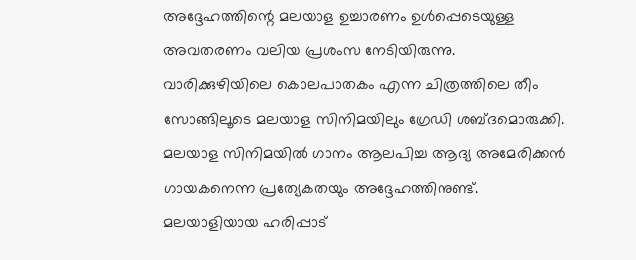അദ്ദേഹത്തിന്റെ മലയാള ഉച്ചാരണം ഉൾപ്പെടെയുള്ള അവതരണം വലിയ പ്രശംസ നേടിയിരുന്നു.
വാരിക്കുഴിയിലെ കൊലപാതകം എന്ന ചിത്രത്തിലെ തീം സോങ്ങിലൂടെ മലയാള സിനിമയിലും ഗ്രേഡി ശബ്ദമൊരുക്കി. മലയാള സിനിമയിൽ ഗാനം ആലപിച്ച ആദ്യ അമേരിക്കൻ ഗായകനെന്ന പ്രത്യേകതയും അദ്ദേഹത്തിനുണ്ട്.
മലയാളിയായ ഹരിപ്പാട്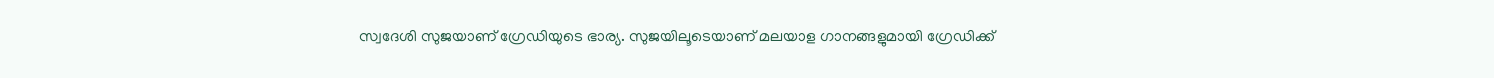സ്വദേശി സുജയാണ് ഗ്രേഡിയുടെ ഭാര്യ. സുജയിലൂടെയാണ് മലയാള ഗാനങ്ങളുമായി ഗ്രേഡിക്ക്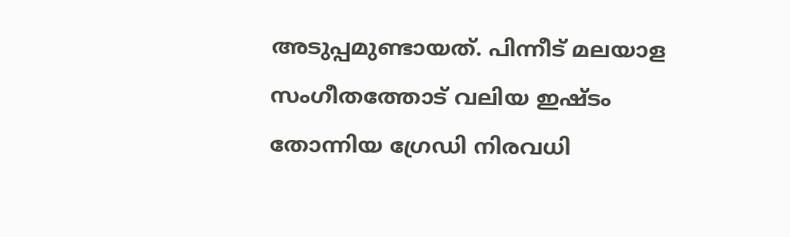അടുപ്പമുണ്ടായത്. പിന്നീട് മലയാള സംഗീതത്തോട് വലിയ ഇഷ്ടം തോന്നിയ ഗ്രേഡി നിരവധി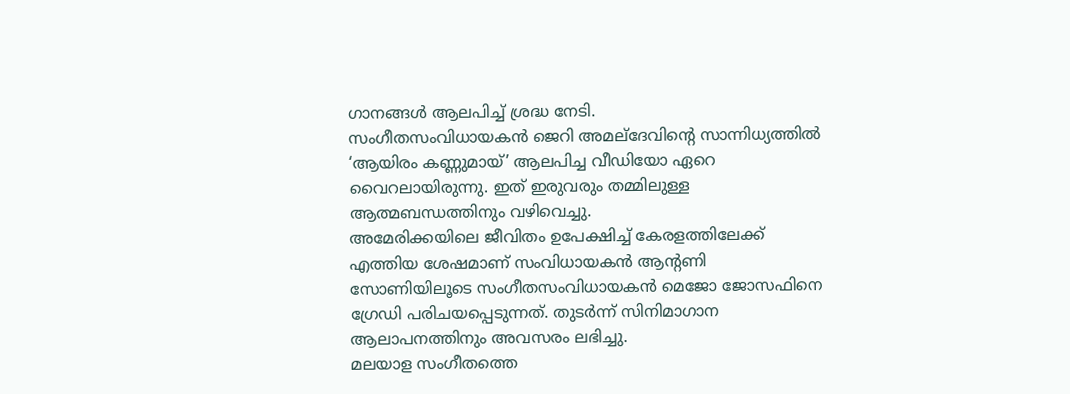ഗാനങ്ങൾ ആലപിച്ച് ശ്രദ്ധ നേടി.
സംഗീതസംവിധായകൻ ജെറി അമല്ദേവിന്റെ സാന്നിധ്യത്തിൽ ‘ആയിരം കണ്ണുമായ്’ ആലപിച്ച വീഡിയോ ഏറെ വൈറലായിരുന്നു. ഇത് ഇരുവരും തമ്മിലുള്ള ആത്മബന്ധത്തിനും വഴിവെച്ചു.
അമേരിക്കയിലെ ജീവിതം ഉപേക്ഷിച്ച് കേരളത്തിലേക്ക് എത്തിയ ശേഷമാണ് സംവിധായകൻ ആന്റണി സോണിയിലൂടെ സംഗീതസംവിധായകൻ മെജോ ജോസഫിനെ ഗ്രേഡി പരിചയപ്പെടുന്നത്. തുടർന്ന് സിനിമാഗാന ആലാപനത്തിനും അവസരം ലഭിച്ചു.
മലയാള സംഗീതത്തെ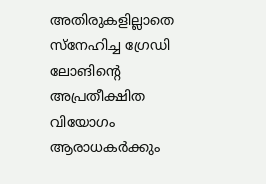അതിരുകളില്ലാതെ സ്നേഹിച്ച ഗ്രേഡി ലോങിന്റെ അപ്രതീക്ഷിത വിയോഗം ആരാധകർക്കും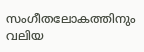സംഗീതലോകത്തിനും വലിയ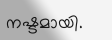നഷ്ടമായി.